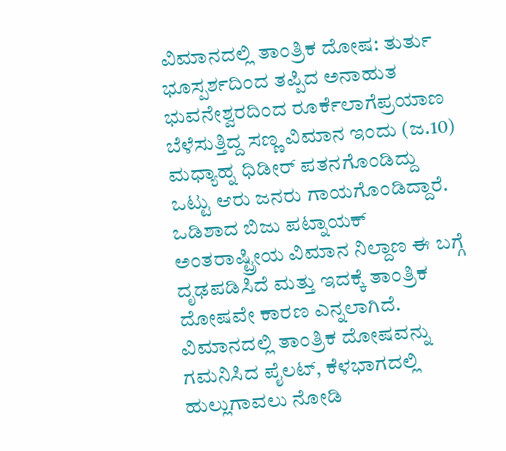ವಿಮಾನದಲ್ಲಿ ತಾಂತ್ರಿಕ ದೋಷ: ತುರ್ತು ಭೂಸ್ಪರ್ಶದಿಂದ ತಪ್ಪಿದ ಅನಾಹುತ
ಭುವನೇಶ್ವರದಿಂದ ರೂರ್ಕೆಲಾಗೆಪ್ರಯಾಣ ಬೆಳೆಸುತ್ತಿದ್ದ ಸಣ್ಣ ವಿಮಾನ ಇಂದು (ಜ.10) ಮಧ್ಯಾಹ್ನ ಧಿಡೀರ್ ಪತನಗೊಂಡಿದ್ದು ಒಟ್ಟು ಆರು ಜನರು ಗಾಯಗೊಂಡಿದ್ದಾರೆ. ಒಡಿಶಾದ ಬಿಜು ಪಟ್ನಾಯಕ್ ಅಂತರಾಷ್ಟ್ರೀಯ ವಿಮಾನ ನಿಲ್ದಾಣ ಈ ಬಗ್ಗೆ ದೃಢಪಡಿಸಿದೆ ಮತ್ತು ಇದಕ್ಕೆ ತಾಂತ್ರಿಕ ದೋಷವೇ ಕಾರಣ ಎನ್ನಲಾಗಿದೆ.
ವಿಮಾನದಲ್ಲಿ ತಾಂತ್ರಿಕ ದೋಷವನ್ನು ಗಮನಿಸಿದ ಪೈಲಟ್, ಕೆಳಭಾಗದಲ್ಲಿ ಹುಲ್ಲುಗಾವಲು ನೋಡಿ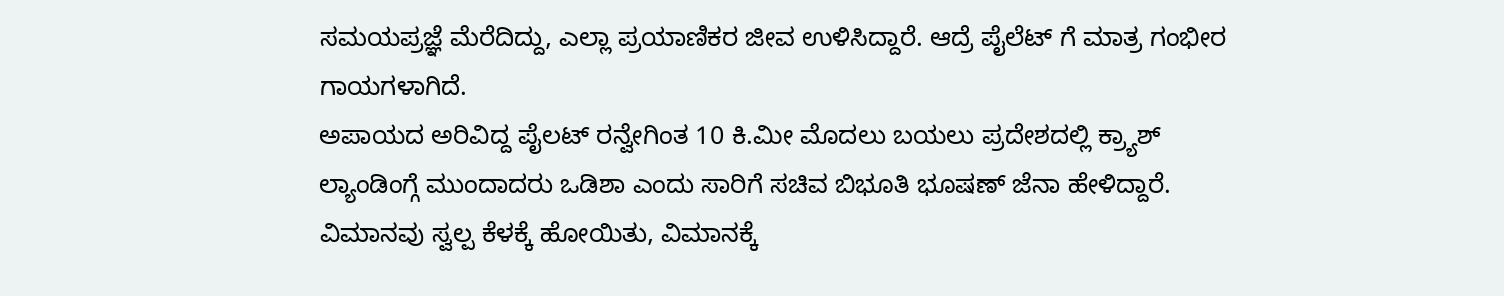ಸಮಯಪ್ರಜ್ಞೆ ಮೆರೆದಿದ್ದು, ಎಲ್ಲಾ ಪ್ರಯಾಣಿಕರ ಜೀವ ಉಳಿಸಿದ್ದಾರೆ. ಆದ್ರೆ ಪೈಲೆಟ್ ಗೆ ಮಾತ್ರ ಗಂಭೀರ ಗಾಯಗಳಾಗಿದೆ.
ಅಪಾಯದ ಅರಿವಿದ್ದ ಪೈಲಟ್ ರನ್ವೇಗಿಂತ 10 ಕಿ.ಮೀ ಮೊದಲು ಬಯಲು ಪ್ರದೇಶದಲ್ಲಿ ಕ್ರ್ಯಾಶ್ ಲ್ಯಾಂಡಿಂಗ್ಗೆ ಮುಂದಾದರು ಒಡಿಶಾ ಎಂದು ಸಾರಿಗೆ ಸಚಿವ ಬಿಭೂತಿ ಭೂಷಣ್ ಜೆನಾ ಹೇಳಿದ್ದಾರೆ. ವಿಮಾನವು ಸ್ವಲ್ಪ ಕೆಳಕ್ಕೆ ಹೋಯಿತು, ವಿಮಾನಕ್ಕೆ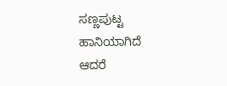ಸಣ್ಣಪುಟ್ಟ ಹಾನಿಯಾಗಿದೆ ಆದರೆ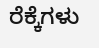ರೆಕ್ಕೆಗಳು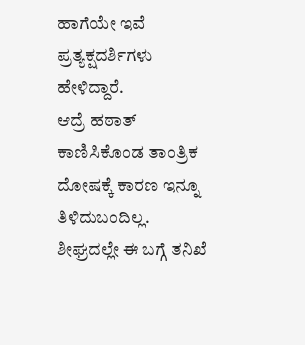ಹಾಗೆಯೇ ಇವೆ ಪ್ರತ್ಯಕ್ಷದರ್ಶಿಗಳು ಹೇಳಿದ್ದಾರೆ.
ಆದ್ರೆ ಹಠಾತ್ ಕಾಣಿಸಿಕೊಂಡ ತಾಂತ್ರಿಕ ದೋಷಕ್ಕೆ ಕಾರಣ ಇನ್ನೂ ತಿಳಿದುಬಂದಿಲ್ಲ. ಶೀಘ್ರದಲ್ಲೇ ಈ ಬಗ್ಗೆ ತನಿಖೆ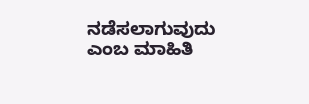ನಡೆಸಲಾಗುವುದು ಎಂಬ ಮಾಹಿತಿ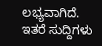ಲಭ್ಯವಾಗಿದೆ.
ಇತರೆ ಸುದ್ದಿಗಳು